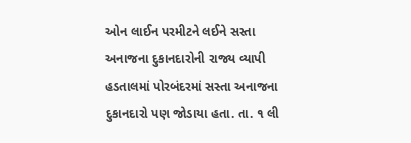ઓન લાઈન પરમીટને લઈને સસ્તા અનાજના દુકાનદારોની રાજ્ય વ્યાપી હડતાલમાં પોરબંદરમાં સસ્તા અનાજના દુકાનદારો પણ જોડાયા હતા. તા. ૧ લી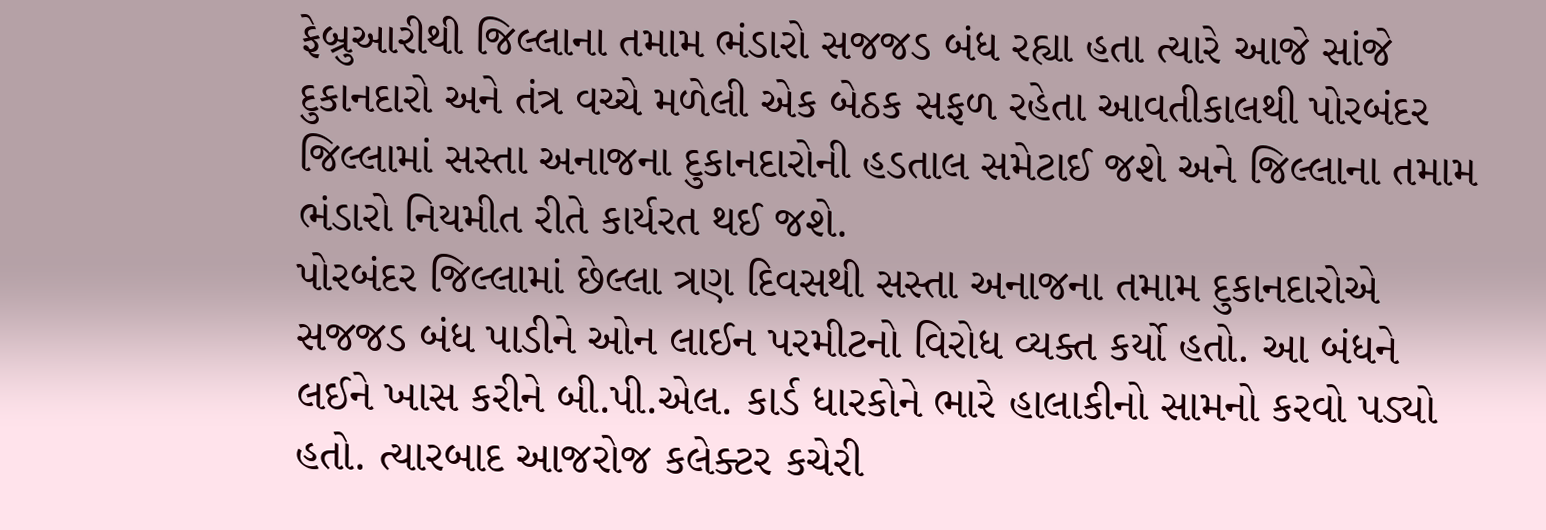ફેબ્રુઆરીથી જિલ્લાના તમામ ભંડારો સજજડ બંધ રહ્યા હતા ત્યારે આજે સાંજે દુકાનદારો અને તંત્ર વચ્ચે મળેલી એક બેઠક સફળ રહેતા આવતીકાલથી પોરબંદર જિલ્લામાં સસ્તા અનાજના દુકાનદારોની હડતાલ સમેટાઈ જશે અને જિલ્લાના તમામ ભંડારો નિયમીત રીતે કાર્યરત થઈ જશે.
પોરબંદર જિલ્લામાં છેલ્લા ત્રણ દિવસથી સસ્તા અનાજના તમામ દુકાનદારોએ સજજડ બંધ પાડીને ઓન લાઈન પરમીટનો વિરોધ વ્યક્ત કર્યો હતો. આ બંધને લઈને ખાસ કરીને બી.પી.એલ. કાર્ડ ધારકોને ભારે હાલાકીનો સામનો કરવો પડ્યો હતો. ત્યારબાદ આજરોજ કલેક્ટર કચેરી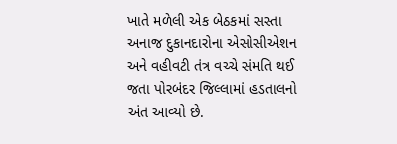ખાતે મળેલી એક બેઠકમાં સસ્તા અનાજ દુકાનદારોના એસોસીએશન અને વહીવટી તંત્ર વચ્ચે સંમતિ થઈ જતા પોરબંદર જિલ્લામાં હડતાલનો અંત આવ્યો છે.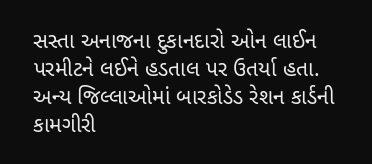સસ્તા અનાજના દુકાનદારો ઓન લાઈન પરમીટને લઈને હડતાલ પર ઉતર્યા હતા. અન્ય જિલ્લાઓમાં બારકોડેડ રેશન કાર્ડની કામગીરી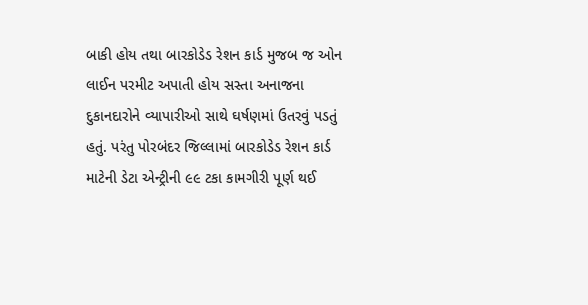બાકી હોય તથા બારકોડેડ રેશન કાર્ડ મુજબ જ ઓન લાઈન પરમીટ અપાતી હોય સસ્તા અનાજના દુકાનદારોને વ્યાપારીઓ સાથે ઘર્ષણમાં ઉતરવું પડતું હતું. પરંતુ પોરબંદર જિલ્લામાં બારકોડેડ રેશન કાર્ડ માટેની ડેટા એન્ટ્રીની ૯૯ ટકા કામગીરી પૂર્ણ થઈ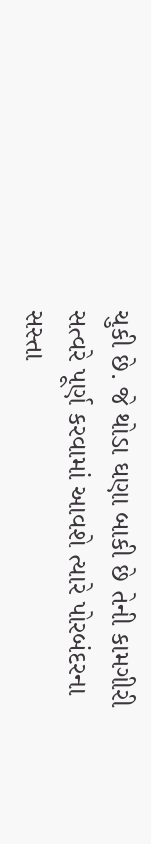ચુકી છે. જે થોડા ઘણા બાકી છે તેની કામગીરી સત્વરે પૂર્ણ કરવામાં આવશે ત્યારે પોરબંદરના સસ્તા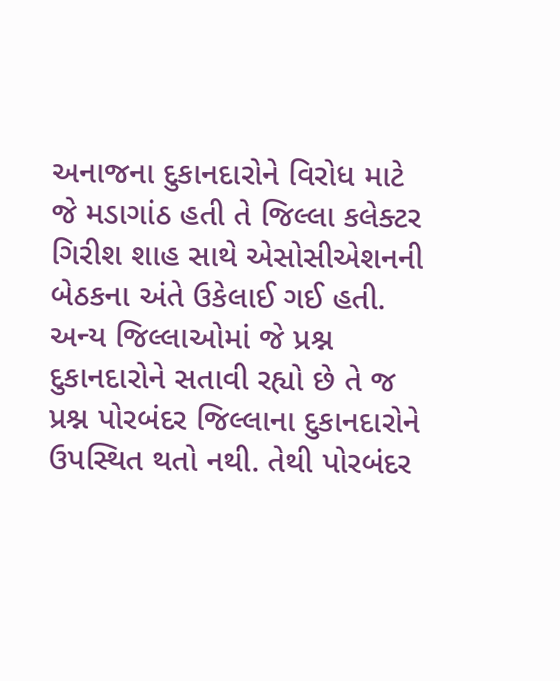અનાજના દુકાનદારોને વિરોધ માટે જે મડાગાંઠ હતી તે જિલ્લા કલેક્ટર ગિરીશ શાહ સાથે એસોસીએશનની બેઠકના અંતે ઉકેલાઈ ગઈ હતી.
અન્ય જિલ્લાઓમાં જે પ્રશ્ન દુકાનદારોને સતાવી રહ્યો છે તે જ પ્રશ્ન પોરબંદર જિલ્લાના દુકાનદારોને ઉપસ્થિત થતો નથી. તેથી પોરબંદર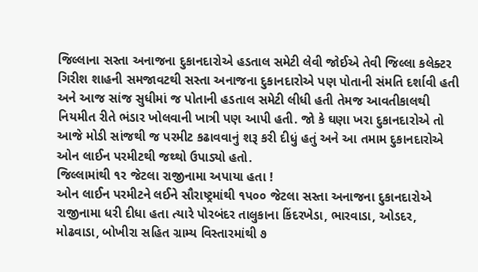જિલ્લાના સસ્તા અનાજના દુકાનદારોએ હડતાલ સમેટી લેવી જોઈએ તેવી જિલ્લા કલેક્ટર ગિરીશ શાહની સમજાવટથી સસ્તા અનાજના દુકાનદારોએ પણ પોતાની સંમતિ દર્શાવી હતી અને આજ સાંજ સુધીમાં જ પોતાની હડતાલ સમેટી લીધી હતી તેમજ આવતીકાલથી નિયમીત રીતે ભંડાર ખોલવાની ખાત્રી પણ આપી હતી. જો કે ઘણા ખરા દુકાનદારોએ તો આજે મોડી સાંજથી જ પરમીટ કઢાવવાનું શરૂ કરી દીધું હતું અને આ તમામ દુકાનદારોએ ઓન લાઈન પરમીટથી જથ્થો ઉપાડ્યો હતો.
જિલ્લામાંથી ૧ર જેટલા રાજીનામા અપાયા હતા !
ઓન લાઈન પરમીટને લઈને સૌરાષ્ટ્રમાંથી ૧પ૦૦ જેટલા સસ્તા અનાજના દુકાનદારોએ રાજીનામા ધરી દીધા હતા ત્યારે પોરબંદર તાલુકાના કિંદરખેડા, ભારવાડા, ઓડદર, મોઢવાડા, બોખીરા સહિત ગ્રામ્ય વિસ્તારમાંથી ૭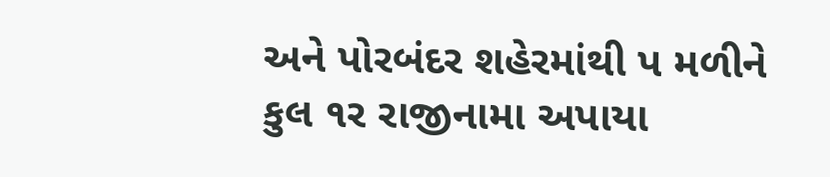અને પોરબંદર શહેરમાંથી પ મળીને કુલ ૧ર રાજીનામા અપાયા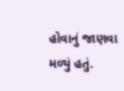હોવાનું જાણવા મળ્યું હતું.